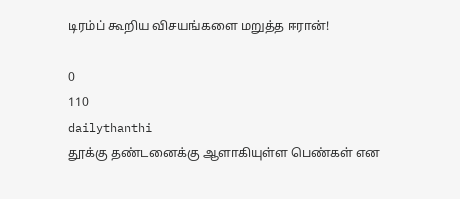டிரம்ப் கூறிய விசயங்களை மறுத்த ஈரான்!

0
110
dailythanthi
தூக்கு தண்டனைக்கு ஆளாகியுள்ள பெண்கள் என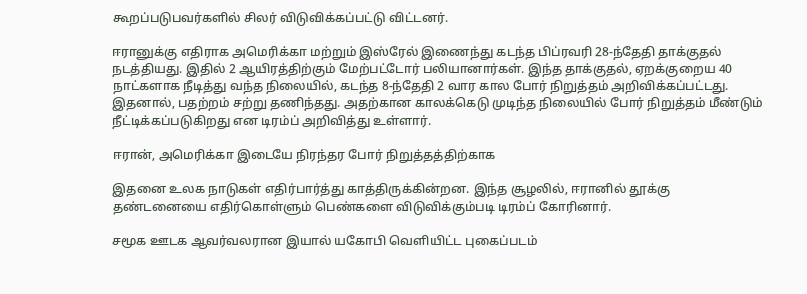கூறப்படுபவர்களில் சிலர் விடுவிக்கப்பட்டு விட்டனர்.

ஈரானுக்கு எதிராக அமெரிக்கா மற்றும் இஸ்ரேல் இணைந்து கடந்த பிப்ரவரி 28-ந்தேதி தாக்குதல் நடத்தியது. இதில் 2 ஆயிரத்திற்கும் மேற்பட்டோர் பலியானார்கள். இந்த தாக்குதல், ஏறக்குறைய 40 நாட்களாக நீடித்து வந்த நிலையில், கடந்த 8-ந்தேதி 2 வார கால போர் நிறுத்தம் அறிவிக்கப்பட்டது. இதனால், பதற்றம் சற்று தணிந்தது. அதற்கான காலக்கெடு முடிந்த நிலையில் போர் நிறுத்தம் மீண்டும் நீட்டிக்கப்படுகிறது என டிரம்ப் அறிவித்து உள்ளார்.

ஈரான், அமெரிக்கா இடையே நிரந்தர போர் நிறுத்தத்திற்காக

இதனை உலக நாடுகள் எதிர்பார்த்து காத்திருக்கின்றன. இந்த சூழலில், ஈரானில் தூக்கு தண்டனையை எதிர்கொள்ளும் பெண்களை விடுவிக்கும்படி டிரம்ப் கோரினார்.

சமூக ஊடக ஆவர்வலரான இயால் யகோபி வெளியிட்ட புகைப்படம்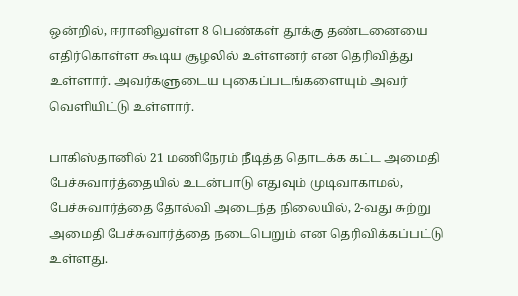ஒன்றில், ஈரானிலுள்ள 8 பெண்கள் தூக்கு தண்டனையை எதிர்கொள்ள கூடிய சூழலில் உள்ளனர் என தெரிவித்து உள்ளார். அவர்களுடைய புகைப்படங்களையும் அவர் வெளியிட்டு உள்ளார்.

பாகிஸ்தானில் 21 மணிநேரம் நீடித்த தொடக்க கட்ட அமைதி பேச்சுவார்த்தையில் உடன்பாடு எதுவும் முடிவாகாமல், பேச்சுவார்த்தை தோல்வி அடைந்த நிலையில், 2-வது சுற்று அமைதி பேச்சுவார்த்தை நடைபெறும் என தெரிவிக்கப்பட்டு உள்ளது.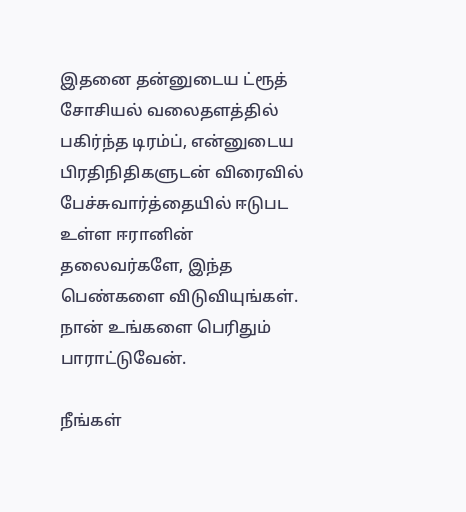இதனை தன்னுடைய ட்ரூத் சோசியல் வலைதளத்தில் பகிர்ந்த டிரம்ப், என்னுடைய பிரதிநிதிகளுடன் விரைவில் பேச்சுவார்த்தையில் ஈடுபட உள்ள ஈரானின் தலைவர்களே, இந்த பெண்களை விடுவியுங்கள். நான் உங்களை பெரிதும் பாராட்டுவேன்.

நீங்கள்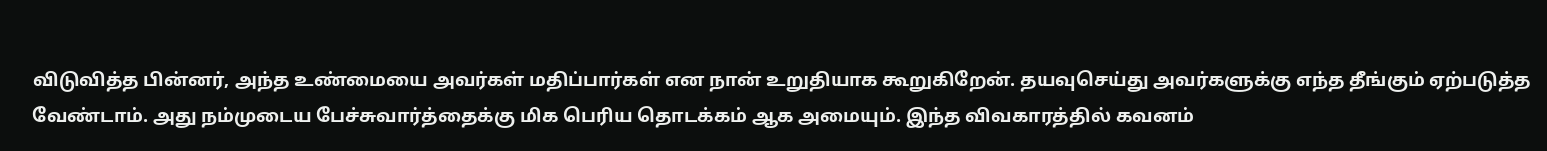விடுவித்த பின்னர், அந்த உண்மையை அவர்கள் மதிப்பார்கள் என நான் உறுதியாக கூறுகிறேன். தயவுசெய்து அவர்களுக்கு எந்த தீங்கும் ஏற்படுத்த வேண்டாம். அது நம்முடைய பேச்சுவார்த்தைக்கு மிக பெரிய தொடக்கம் ஆக அமையும். இந்த விவகாரத்தில் கவனம்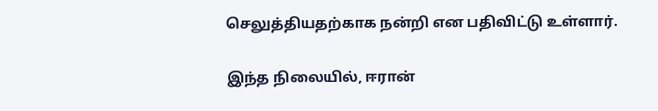செலுத்தியதற்காக நன்றி என பதிவிட்டு உள்ளார்.

இந்த நிலையில், ஈரான்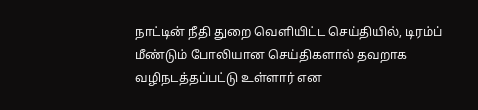நாட்டின் நீதி துறை வெளியிட்ட செய்தியில், டிரம்ப் மீண்டும் போலியான செய்திகளால் தவறாக வழிநடத்தப்பட்டு உள்ளார் என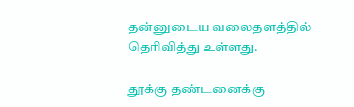தன்னுடைய வலைதளத்தில் தெரிவித்து உள்ளது.

தூக்கு தண்டனைக்கு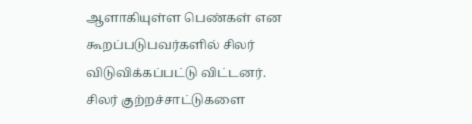ஆளாகியுள்ள பெண்கள் என கூறப்படுபவர்களில் சிலர் விடுவிக்கப்பட்டு விட்டனர். சிலர் குற்றச்சாட்டுகளை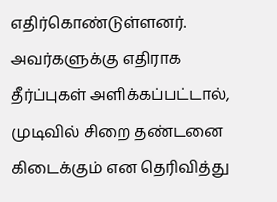எதிர்கொண்டுள்ளனர். அவர்களுக்கு எதிராக தீர்ப்புகள் அளிக்கப்பட்டால், முடிவில் சிறை தண்டனை கிடைக்கும் என தெரிவித்து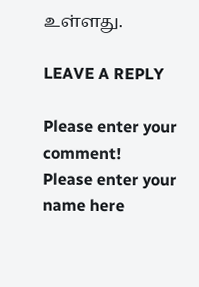உள்ளது.

LEAVE A REPLY

Please enter your comment!
Please enter your name here